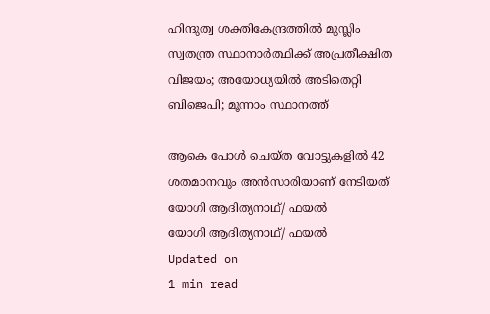ഹിന്ദുത്വ ശക്തികേന്ദ്രത്തില്‍ മുസ്ലിം സ്വതന്ത്ര സ്ഥാനാര്‍ത്ഥിക്ക് അപ്രതീക്ഷിത വിജയം; അയോധ്യയില്‍ അടിതെറ്റി ബിജെപി; മൂന്നാം സ്ഥാനത്ത്

ആകെ പോള്‍ ചെയ്ത വോട്ടുകളില്‍ 42 ശതമാനവും അന്‍സാരിയാണ് നേടിയത്
യോഗി ആദിത്യനാഥ്/ ഫയൽ
യോഗി ആദിത്യനാഥ്/ ഫയൽ
Updated on
1 min read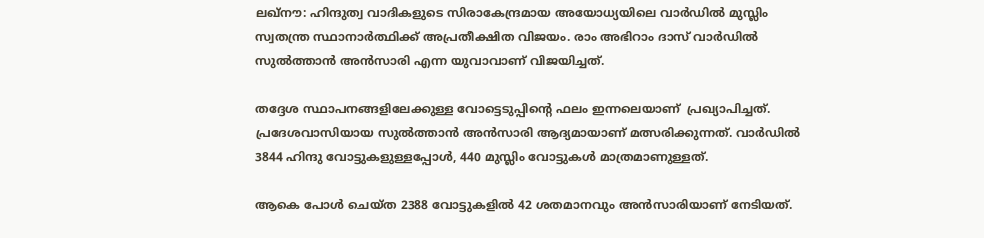ലഖ്‌നൗ: ഹിന്ദുത്വ വാദികളുടെ സിരാകേന്ദ്രമായ അയോധ്യയിലെ വാര്‍ഡില്‍ മുസ്ലിം സ്വതന്ത്ര സ്ഥാനാര്‍ത്ഥിക്ക് അപ്രതീക്ഷിത വിജയം. രാം അഭിറാം ദാസ് വാര്‍ഡില്‍ സുല്‍ത്താന്‍ അന്‍സാരി എന്ന യുവാവാണ് വിജയിച്ചത്.

തദ്ദേശ സ്ഥാപനങ്ങളിലേക്കുള്ള വോട്ടെടുപ്പിന്റെ ഫലം ഇന്നലെയാണ്  പ്രഖ്യാപിച്ചത്. പ്രദേശവാസിയായ സുല്‍ത്താന്‍ അന്‍സാരി ആദ്യമായാണ് മത്സരിക്കുന്നത്. വാര്‍ഡില്‍ 3844 ഹിന്ദു വോട്ടുകളുള്ളപ്പോള്‍, 440 മുസ്ലിം വോട്ടുകള്‍ മാത്രമാണുള്ളത്.

ആകെ പോള്‍ ചെയ്ത 2388 വോട്ടുകളില്‍ 42 ശതമാനവും അന്‍സാരിയാണ് നേടിയത്.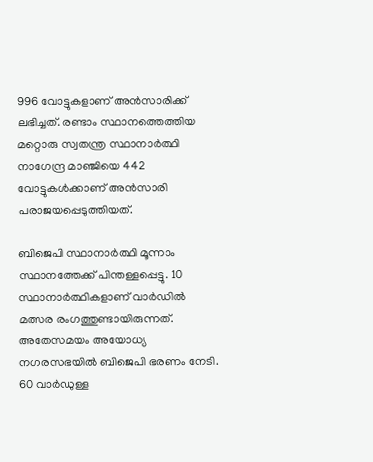996 വോട്ടുകളാണ് അന്‍സാരിക്ക് ലഭിച്ചത്. രണ്ടാം സ്ഥാനത്തെത്തിയ മറ്റൊരു സ്വതന്ത്ര സ്ഥാനാര്‍ത്ഥി നാഗേന്ദ്ര മാഞ്ജിയെ 442 വോട്ടുകള്‍ക്കാണ് അന്‍സാരി പരാജയപ്പെടുത്തിയത്.

ബിജെപി സ്ഥാനാര്‍ത്ഥി മൂന്നാം സ്ഥാനത്തേക്ക് പിന്തള്ളപ്പെട്ടു. 10 സ്ഥാനാര്‍ത്ഥികളാണ് വാര്‍ഡില്‍ മത്സര രംഗത്തുണ്ടായിരുന്നത്. അതേസമയം അയോധ്യ നഗരസഭയില്‍ ബിജെപി ഭരണം നേടി. 60 വാര്‍ഡുള്ള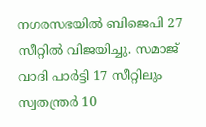നഗരസഭയില്‍ ബിജെപി 27 സീറ്റില്‍ വിജയിച്ചു. സമാജ് വാദി പാര്‍ട്ടി 17 സീറ്റിലും സ്വതന്ത്രര്‍ 10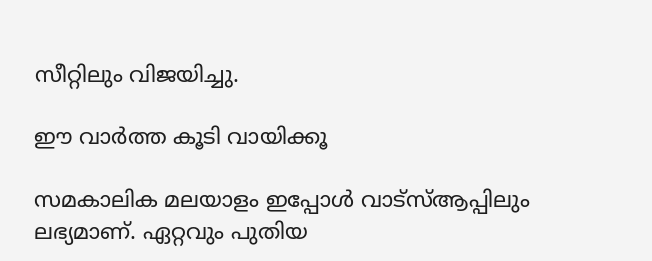സീറ്റിലും വിജയിച്ചു.

ഈ വാര്‍ത്ത കൂടി വായിക്കൂ

സമകാലിക മലയാളം ഇപ്പോള്‍ വാട്‌സ്ആപ്പിലും ലഭ്യമാണ്. ഏറ്റവും പുതിയ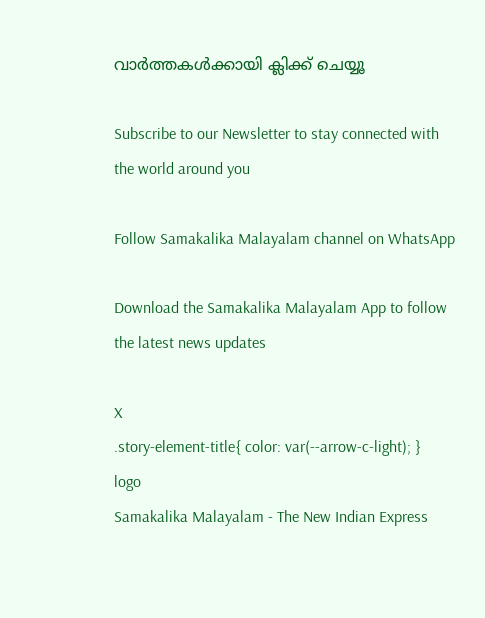വാര്‍ത്തകള്‍ക്കായി ക്ലിക്ക് ചെയ്യൂ

Subscribe to our Newsletter to stay connected with the world around you

Follow Samakalika Malayalam channel on WhatsApp

Download the Samakalika Malayalam App to follow the latest news updates

X
.story-element-title{ color: var(--arrow-c-light); }
logo
Samakalika Malayalam - The New Indian Express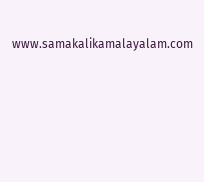www.samakalikamalayalam.com